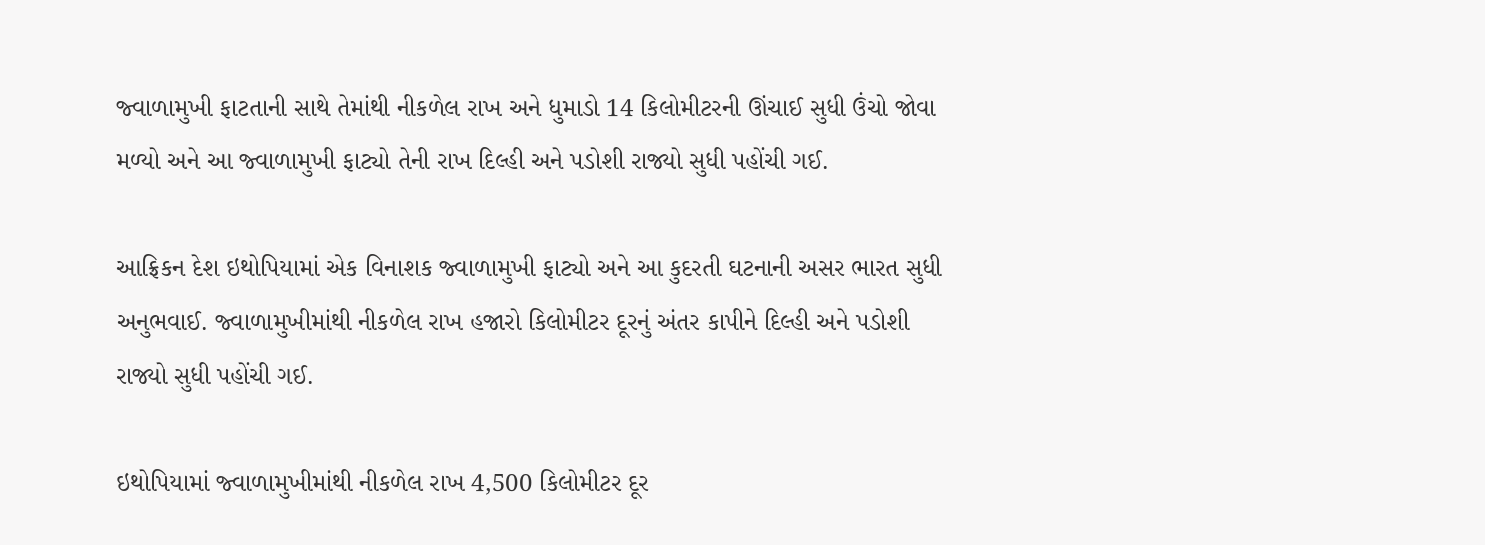જ્વાળામુખી ફાટતાની સાથે તેમાંથી નીકળેલ રાખ અને ધુમાડો 14 કિલોમીટરની ઊંચાઈ સુધી ઉંચો જોવા મળ્યો અને આ જ્વાળામુખી ફાટ્યો તેની રાખ દિલ્હી અને પડોશી રાજ્યો સુધી પહોંચી ગઈ.

આફ્રિકન દેશ ઇથોપિયામાં એક વિનાશક જ્વાળામુખી ફાટ્યો અને આ કુદરતી ઘટનાની અસર ભારત સુધી અનુભવાઈ. જ્વાળામુખીમાંથી નીકળેલ રાખ હજારો કિલોમીટર દૂરનું અંતર કાપીને દિલ્હી અને પડોશી રાજ્યો સુધી પહોંચી ગઈ.

ઇથોપિયામાં જ્વાળામુખીમાંથી નીકળેલ રાખ 4,500 કિલોમીટર દૂર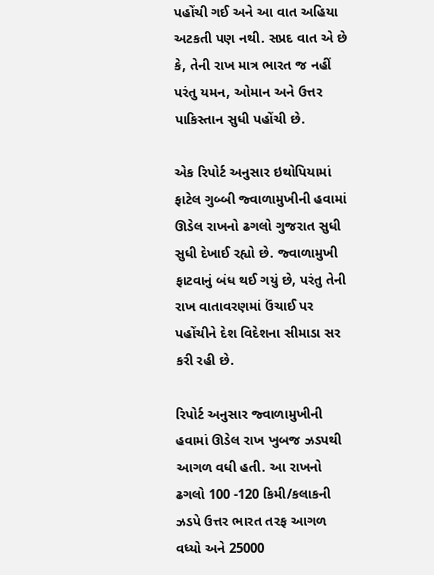પહોંચી ગઈ અને આ વાત અહિયા અટકતી પણ નથી. સપ્રદ વાત એ છે કે, તેની રાખ માત્ર ભારત જ નહીં પરંતુ યમન, ઓમાન અને ઉત્તર પાકિસ્તાન સુધી પહોંચી છે.

એક રિપોર્ટ અનુસાર ઇથોપિયામાં ફાટેલ ગુબ્બી જ્વાળામુખીની હવામાં ઊડેલ રાખનો ઢગલો ગુજરાત સુધી સુધી દેખાઈ રહ્યો છે. જ્વાળામુખી ફાટવાનું બંધ થઈ ગયું છે, પરંતુ તેની રાખ વાતાવરણમાં ઉંચાઈ પર પહોંચીને દેશ વિદેશના સીમાડા સર કરી રહી છે.

રિપોર્ટ અનુસાર જ્વાળામુખીની હવામાં ઊડેલ રાખ ખુબજ ઝડપથી આગળ વધી હતી. આ રાખનો ઢગલો 100 -120 કિમી/કલાકની ઝડપે ઉત્તર ભારત તરફ આગળ વધ્યો અને 25000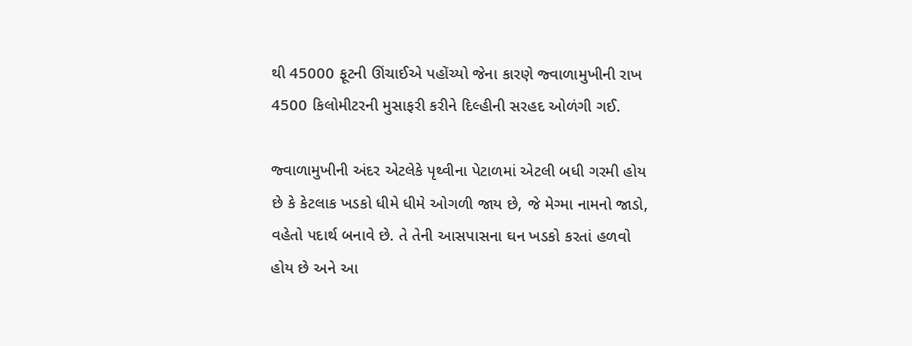થી 45000 ફૂટની ઊંચાઈએ પહોંચ્યો જેના કારણે જ્વાળામુખીની રાખ 4500 કિલોમીટરની મુસાફરી કરીને દિલ્હીની સરહદ ઓળંગી ગઈ.

જ્વાળામુખીની અંદર એટલેકે પૃથ્વીના પેટાળમાં એટલી બધી ગરમી હોય છે કે કેટલાક ખડકો ધીમે ધીમે ઓગળી જાય છે, જે મેગ્મા નામનો જાડો, વહેતો પદાર્થ બનાવે છે. તે તેની આસપાસના ઘન ખડકો કરતાં હળવો હોય છે અને આ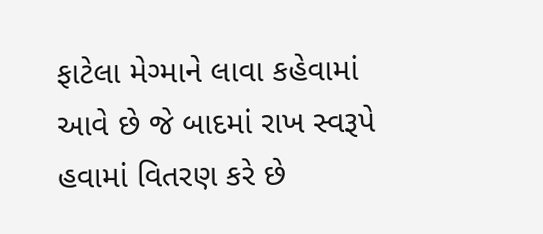ફાટેલા મેગ્માને લાવા કહેવામાં આવે છે જે બાદમાં રાખ સ્વરૂપે હવામાં વિતરણ કરે છે